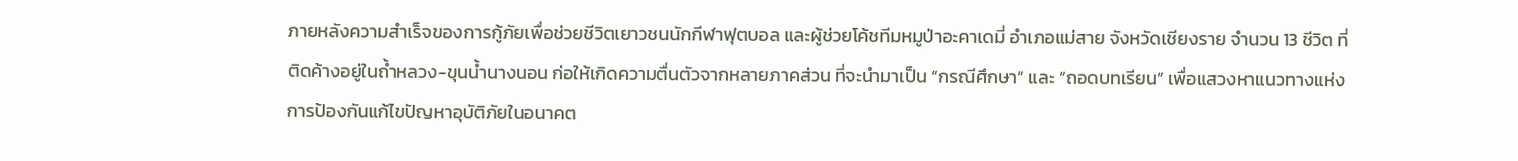ภายหลังความสำเร็จของการกู้ภัยเพื่อช่วยชีวิตเยาวชนนักกีฬาฟุตบอล และผู้ช่วยโค้ชทีมหมูป่าอะคาเดมี่ อำเภอแม่สาย จังหวัดเชียงราย จำนวน 13 ชีวิต ที่ติดค้างอยู่ในถ้ำหลวง-ขุนน้ำนางนอน ก่อให้เกิดความตื่นตัวจากหลายภาคส่วน ที่จะนำมาเป็น “กรณีศึกษา” และ “ถอดบทเรียน” เพื่อแสวงหาแนวทางแห่งการป้องกันแก้ไขปัญหาอุบัติภัยในอนาคต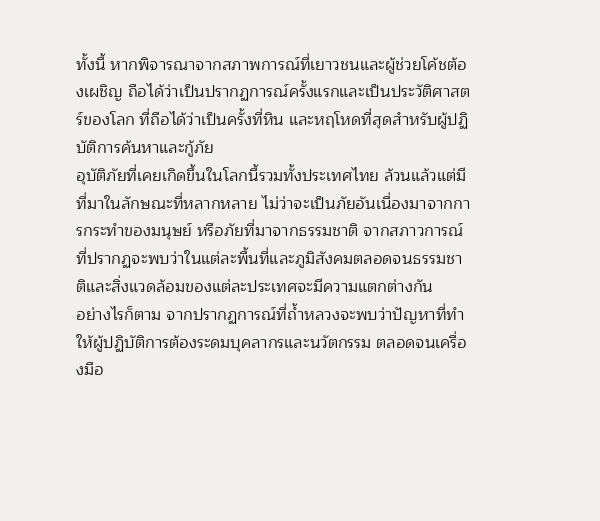ทั้งนี้ หากพิจารณาจากสภาพการณ์ที่เยาวชนและผู้ช่วยโค้ชต้องเผชิญ ถือได้ว่าเป็นปรากฏการณ์ครั้งแรกและเป็นประวัติศาสตร์ของโลก ที่ถือได้ว่าเป็นครั้งที่หิน และหฤโหดที่สุดสำหรับผู้ปฏิบัติการค้นหาและกู้ภัย
อุบัติภัยที่เคยเกิดขึ้นในโลกนี้รวมทั้งประเทศไทย ล้วนแล้วแต่มีที่มาในลักษณะที่หลากหลาย ไม่ว่าจะเป็นภัยอันเนื่องมาจากการกระทำของมนุษย์ หรือภัยที่มาจากธรรมชาติ จากสภาวการณ์ที่ปรากฏจะพบว่าในแต่ละพื้นที่และภูมิสังคมตลอดจนธรรมชาติและสิ่งแวดล้อมของแต่ละประเทศจะมีความแตกต่างกัน
อย่างไรก็ตาม จากปรากฏการณ์ที่ถ้ำหลวงจะพบว่าปัญหาที่ทำให้ผู้ปฏิบัติการต้องระดมบุคลากรและนวัตกรรม ตลอดจนเครื่องมือ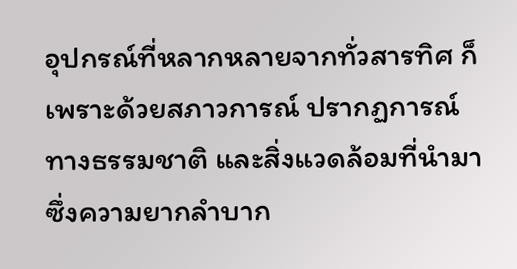อุปกรณ์ที่หลากหลายจากทั่วสารทิศ ก็เพราะด้วยสภาวการณ์ ปรากฏการณ์ทางธรรมชาติ และสิ่งแวดล้อมที่นำมาซึ่งความยากลำบาก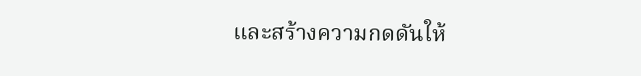และสร้างความกดดันให้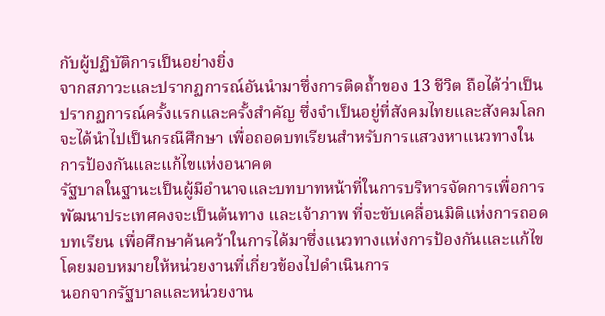กับผู้ปฏิบัติการเป็นอย่างยิ่ง
จากสภาวะและปรากฏการณ์อันนำมาซึ่งการติดถ้ำของ 13 ชีวิต ถือได้ว่าเป็นปรากฏการณ์ครั้งแรกและครั้งสำคัญ ซึ่งจำเป็นอยู่ที่สังคมไทยและสังคมโลกจะได้นำไปเป็นกรณีศึกษา เพื่อถอดบทเรียนสำหรับการแสวงหาแนวทางในการป้องกันและแก้ไขแห่งอนาคต
รัฐบาลในฐานะเป็นผู้มีอำนาจและบทบาทหน้าที่ในการบริหารจัดการเพื่อการพัฒนาประเทศคงจะเป็นต้นทาง และเจ้าภาพ ที่จะขับเคลื่อนมิติแห่งการถอดบทเรียน เพื่อศึกษาค้นคว้าในการได้มาซึ่งแนวทางแห่งการป้องกันและแก้ไข โดยมอบหมายให้หน่วยงานที่เกี่ยวข้องไปดำเนินการ
นอกจากรัฐบาลและหน่วยงาน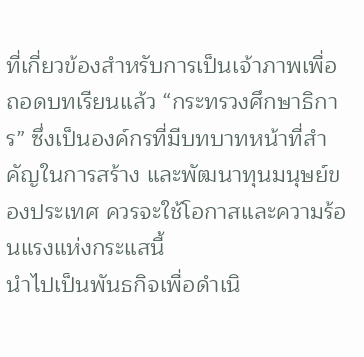ที่เกี่ยวข้องสำหรับการเป็นเจ้าภาพเพื่อถอดบทเรียนแล้ว “กระทรวงศึกษาธิการ” ซึ่งเป็นองค์กรที่มีบทบาทหน้าที่สำคัญในการสร้าง และพัฒนาทุนมนุษย์ของประเทศ ควรจะใช้โอกาสและความร้อนแรงแห่งกระแสนี้
นำไปเป็นพันธกิจเพื่อดำเนิ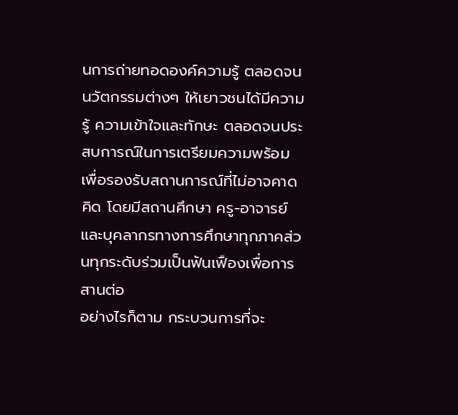นการถ่ายทอดองค์ความรู้ ตลอดจนนวัตกรรมต่างๆ ให้เยาวชนได้มีความรู้ ความเข้าใจและทักษะ ตลอดจนประสบการณ์ในการเตรียมความพร้อมเพื่อรองรับสถานการณ์ที่ไม่อาจคาดคิด โดยมีสถานศึกษา ครู-อาจารย์ และบุคลากรทางการศึกษาทุกภาคส่วนทุกระดับร่วมเป็นฟันเฟืองเพื่อการสานต่อ
อย่างไรก็ตาม กระบวนการที่จะ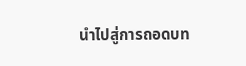นำไปสู่การถอดบท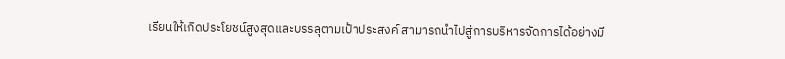เรียนให้เกิดประโยชน์สูงสุดและบรรลุตามเป้าประสงค์ สามารถนำไปสู่การบริหารจัดการได้อย่างมี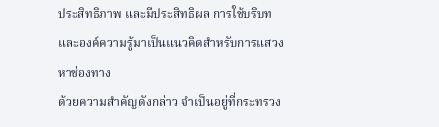ประสิทธิภาพ และมีประสิทธิผล การใช้บริบทและองค์ความรู้มาเป็นแนวคิดสำหรับการแสวงหาช่องทาง
ด้วยความสำคัญดังกล่าว จำเป็นอยู่ที่กระทรวง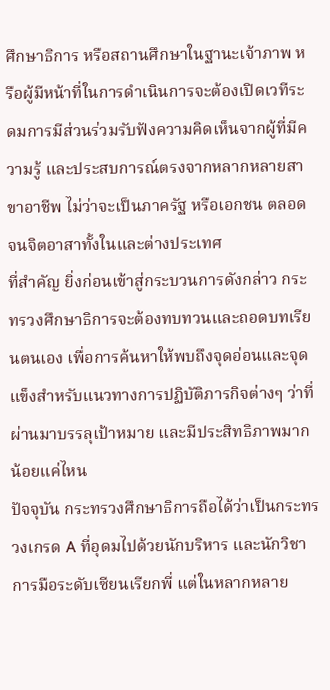ศึกษาธิการ หรือสถานศึกษาในฐานะเจ้าภาพ หรือผู้มีหน้าที่ในการดำเนินการจะต้องเปิดเวทีระดมการมีส่วนร่วมรับฟังความคิดเห็นจากผู้ที่มีความรู้ และประสบการณ์ตรงจากหลากหลายสาขาอาชีพ ไม่ว่าจะเป็นภาครัฐ หรือเอกชน ตลอดจนจิตอาสาทั้งในและต่างประเทศ
ที่สำคัญ ยิ่งก่อนเข้าสู่กระบวนการดังกล่าว กระทรวงศึกษาธิการจะต้องทบทวนและถอดบทเรียนตนเอง เพื่อการค้นหาให้พบถึงจุดอ่อนและจุดแข็งสำหรับแนวทางการปฏิบัติภารกิจต่างๆ ว่าที่ผ่านมาบรรลุเป้าหมาย และมีประสิทธิภาพมากน้อยแค่ไหน
ปัจจุบัน กระทรวงศึกษาธิการถือได้ว่าเป็นกระทรวงเกรด A ที่อุดมไปด้วยนักบริหาร และนักวิชาการมือระดับเซียนเรียกพี่ แต่ในหลากหลาย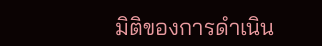มิติของการดำเนิน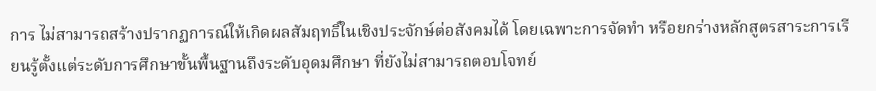การ ไม่สามารถสร้างปรากฏการณ์ให้เกิดผลสัมฤทธิ์ในเชิงประจักษ์ต่อสังคมได้ โดยเฉพาะการจัดทำ หรือยกร่างหลักสูตรสาระการเรียนรู้ตั้งแต่ระดับการศึกษาขั้นพื้นฐานถึงระดับอุดมศึกษา ที่ยังไม่สามารถตอบโจทย์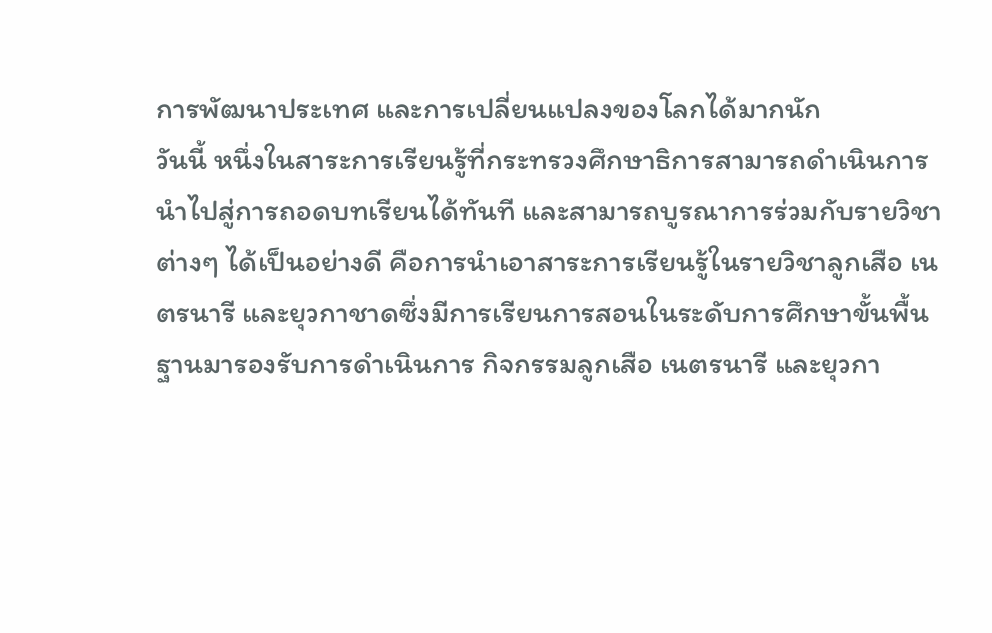การพัฒนาประเทศ และการเปลี่ยนแปลงของโลกได้มากนัก
วันนี้ หนึ่งในสาระการเรียนรู้ที่กระทรวงศึกษาธิการสามารถดำเนินการนำไปสู่การถอดบทเรียนได้ทันที และสามารถบูรณาการร่วมกับรายวิชาต่างๆ ได้เป็นอย่างดี คือการนำเอาสาระการเรียนรู้ในรายวิชาลูกเสือ เนตรนารี และยุวกาชาดซึ่งมีการเรียนการสอนในระดับการศึกษาขั้นพื้นฐานมารองรับการดำเนินการ กิจกรรมลูกเสือ เนตรนารี และยุวกา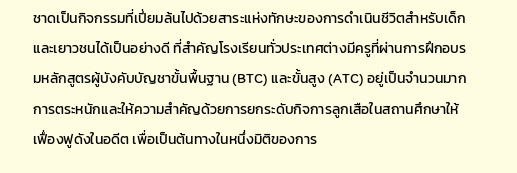ชาดเป็นกิจกรรมที่เปี่ยมล้นไปด้วยสาระแห่งทักษะของการดำเนินชีวิตสำหรับเด็กและเยาวชนได้เป็นอย่างดี ที่สำคัญโรงเรียนทั่วประเทศต่างมีครูที่ผ่านการฝึกอบรมหลักสูตรผู้บังคับบัญชาขั้นพื้นฐาน (BTC) และขั้นสูง (ATC) อยู่เป็นจำนวนมาก
การตระหนักและให้ความสำคัญด้วยการยกระดับกิจการลูกเสือในสถานศึกษาให้เฟื่องฟูดังในอดีต เพื่อเป็นต้นทางในหนึ่งมิติของการ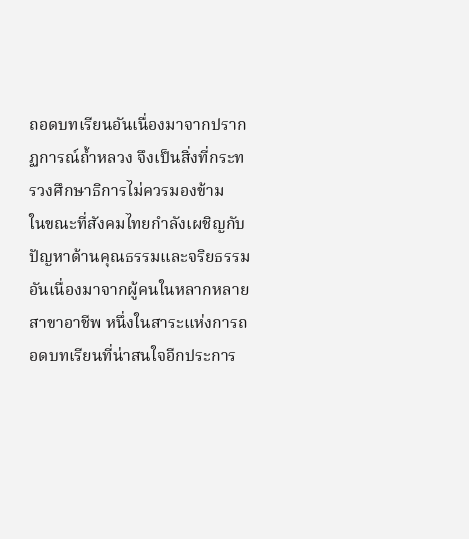ถอดบทเรียนอันเนื่องมาจากปรากฏการณ์ถ้ำหลวง จึงเป็นสิ่งที่กระทรวงศึกษาธิการไม่ควรมองข้าม
ในขณะที่สังคมไทยกำลังเผชิญกับปัญหาด้านคุณธรรมและจริยธรรม อันเนื่องมาจากผู้คนในหลากหลายสาขาอาชีพ หนึ่งในสาระแห่งการถอดบทเรียนที่น่าสนใจอีกประการ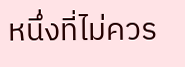หนึ่งที่ไม่ควร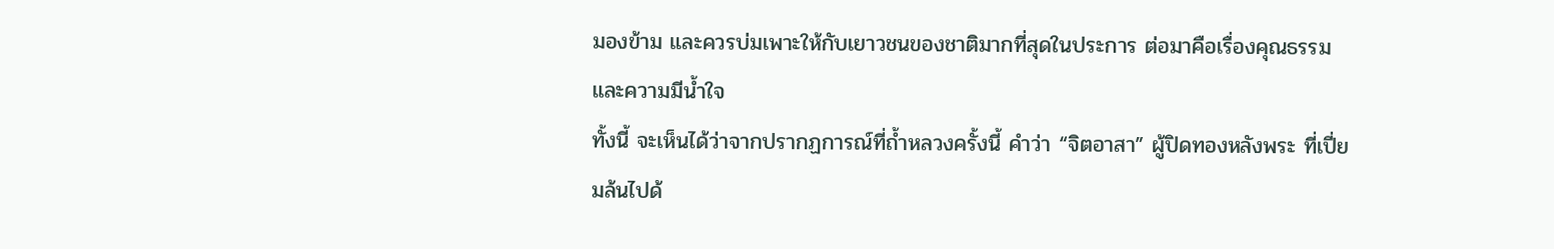มองข้าม และควรบ่มเพาะให้กับเยาวชนของชาติมากที่สุดในประการ ต่อมาคือเรื่องคุณธรรม และความมีน้ำใจ
ทั้งนี้ จะเห็นได้ว่าจากปรากฏการณ์ที่ถ้ำหลวงครั้งนี้ คำว่า “จิตอาสา” ผู้ปิดทองหลังพระ ที่เปี่ยมล้นไปด้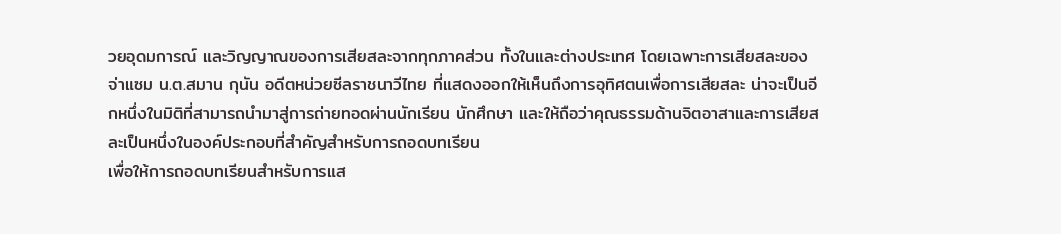วยอุดมการณ์ และวิญญาณของการเสียสละจากทุกภาคส่วน ทั้งในและต่างประเทศ โดยเฉพาะการเสียสละของจ่าแซม น.ต.สมาน กุนัน อดีตหน่วยซีลราชนาวีไทย ที่แสดงออกให้เห็นถึงการอุทิศตนเพื่อการเสียสละ น่าจะเป็นอีกหนึ่งในมิติที่สามารถนำมาสู่การถ่ายทอดผ่านนักเรียน นักศึกษา และให้ถือว่าคุณธรรมด้านจิตอาสาและการเสียสละเป็นหนึ่งในองค์ประกอบที่สำคัญสำหรับการถอดบทเรียน
เพื่อให้การถอดบทเรียนสำหรับการแส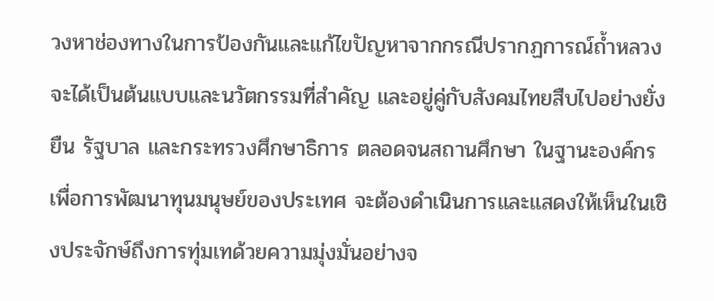วงหาช่องทางในการป้องกันและแก้ไขปัญหาจากกรณีปรากฏการณ์ถ้ำหลวง จะได้เป็นต้นแบบและนวัตกรรมที่สำคัญ และอยู่คู่กับสังคมไทยสืบไปอย่างยั่งยืน รัฐบาล และกระทรวงศึกษาธิการ ตลอดจนสถานศึกษา ในฐานะองค์กรเพื่อการพัฒนาทุนมนุษย์ของประเทศ จะต้องดำเนินการและแสดงให้เห็นในเชิงประจักษ์ถึงการทุ่มเทด้วยความมุ่งมั่นอย่างจ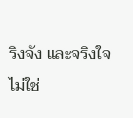ริงจัง และจริงใจ
ไม่ใช่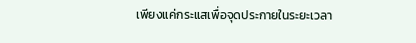เพียงแค่กระแสเพื่อจุดประกายในระยะเวลา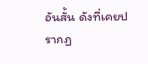อันสั้น ดังที่เคยปรากฏ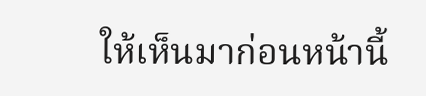ให้เห็นมาก่อนหน้านี้